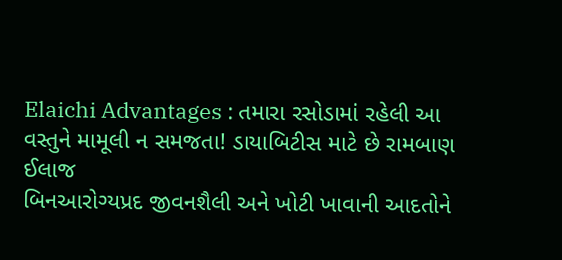Elaichi Advantages : તમારા રસોડામાં રહેલી આ વસ્તુને મામૂલી ન સમજતા! ડાયાબિટીસ માટે છે રામબાણ ઈલાજ
બિનઆરોગ્યપ્રદ જીવનશૈલી અને ખોટી ખાવાની આદતોને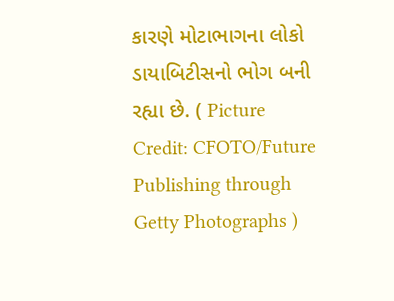કારણે મોટાભાગના લોકો ડાયાબિટીસનો ભોગ બની રહ્યા છે. ( Picture Credit: CFOTO/Future Publishing through Getty Photographs )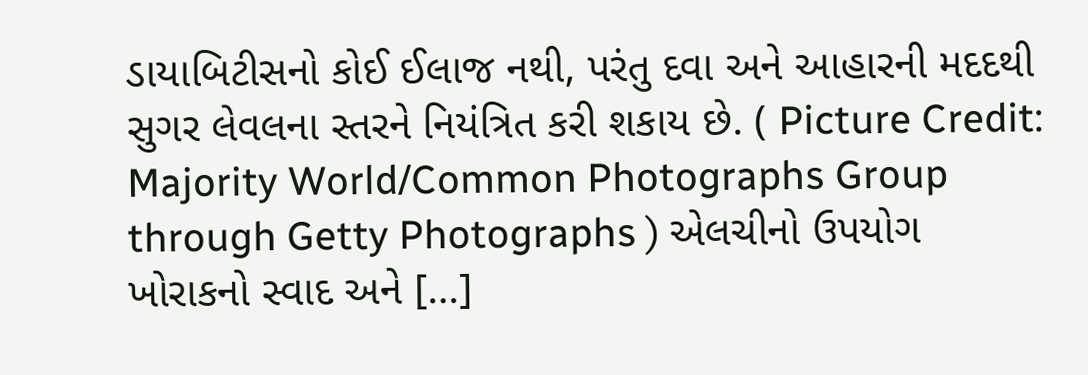ડાયાબિટીસનો કોઈ ઈલાજ નથી, પરંતુ દવા અને આહારની મદદથી સુગર લેવલના સ્તરને નિયંત્રિત કરી શકાય છે. ( Picture Credit: Majority World/Common Photographs Group through Getty Photographs ) એલચીનો ઉપયોગ ખોરાકનો સ્વાદ અને […]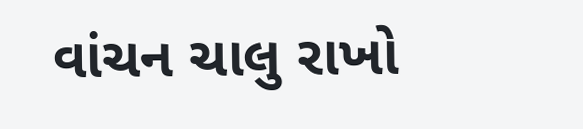વાંચન ચાલુ રાખો